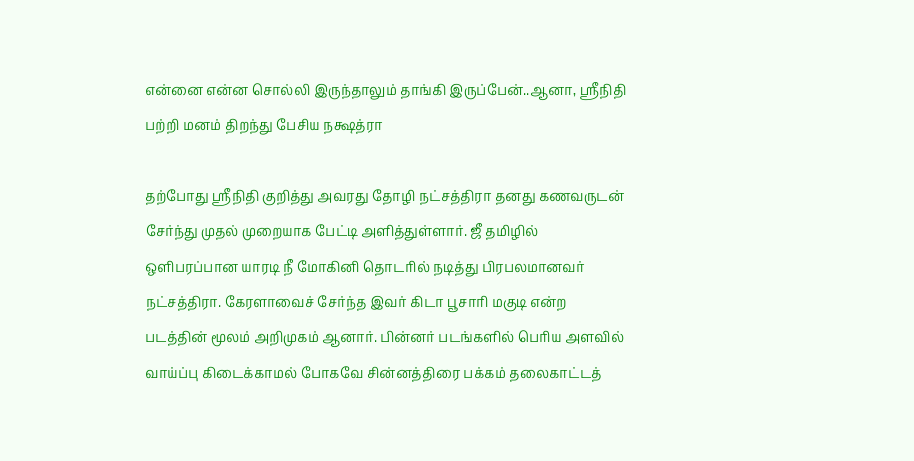என்னை என்ன சொல்லி இருந்தாலும் தாங்கி இருப்பேன்..ஆனா, ஸ்ரீநிதி பற்றி மனம் திறந்து பேசிய நக்ஷத்ரா

தற்போது ஸ்ரீநிதி குறித்து அவரது தோழி நட்சத்திரா தனது கணவருடன் சேர்ந்து முதல் முறையாக பேட்டி அளித்துள்ளார். ஜீ தமிழில் ஒளிபரப்பான யாரடி நீ மோகினி தொடரில் நடித்து பிரபலமானவர் நட்சத்திரா. கேரளாவைச் சேர்ந்த இவர் கிடா பூசாரி மகுடி என்ற படத்தின் மூலம் அறிமுகம் ஆனார். பின்னர் படங்களில் பெரிய அளவில் வாய்ப்பு கிடைக்காமல் போகவே சின்னத்திரை பக்கம் தலைகாட்டத்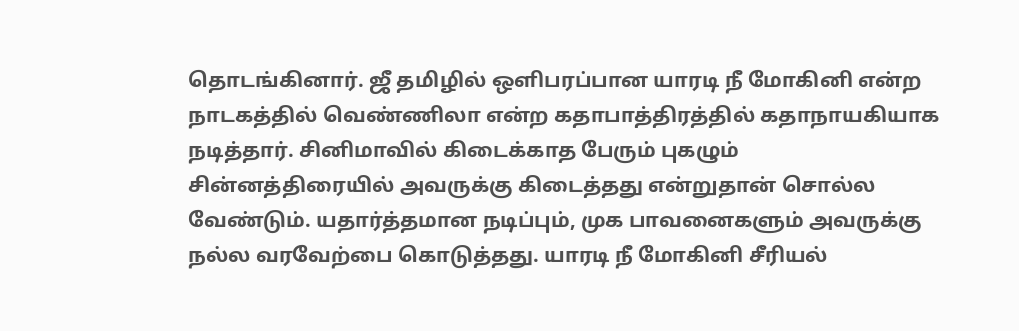தொடங்கினார். ஜீ தமிழில் ஒளிபரப்பான யாரடி நீ மோகினி என்ற நாடகத்தில் வெண்ணிலா என்ற கதாபாத்திரத்தில் கதாநாயகியாக நடித்தார். சினிமாவில் கிடைக்காத பேரும் புகழும் சின்னத்திரையில் அவருக்கு கிடைத்தது என்றுதான் சொல்ல வேண்டும். யதார்த்தமான நடிப்பும், முக பாவனைகளும் அவருக்கு நல்ல வரவேற்பை கொடுத்தது. யாரடி நீ மோகினி சீரியல்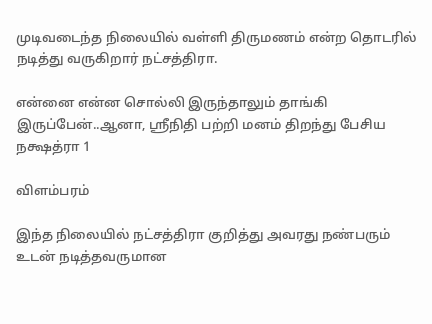முடிவடைந்த நிலையில் வள்ளி திருமணம் என்ற தொடரில் நடித்து வருகிறார் நட்சத்திரா.

என்னை என்ன சொல்லி இருந்தாலும் தாங்கி இருப்பேன்..ஆனா, ஸ்ரீநிதி பற்றி மனம் திறந்து பேசிய நக்ஷத்ரா 1

விளம்பரம்

இந்த நிலையில் நட்சத்திரா குறித்து அவரது நண்பரும் உடன் நடித்தவருமான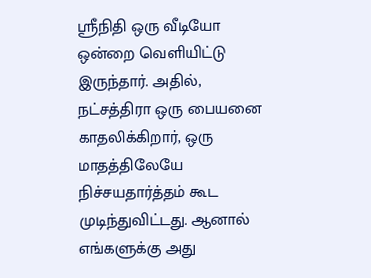ஸ்ரீநிதி ஒரு வீடியோ ஒன்றை வெளியிட்டு இருந்தார். அதில், நட்சத்திரா ஒரு பையனை காதலிக்கிறார், ஒரு மாதத்திலேயே நிச்சயதார்த்தம் கூட முடிந்துவிட்டது. ஆனால் எங்களுக்கு அது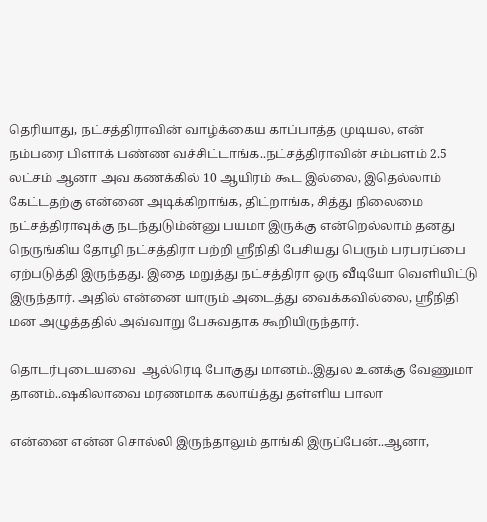தெரியாது, நட்சத்திராவின் வாழ்க்கைய காப்பாத்த முடியல, என் நம்பரை பிளாக் பண்ண வச்சிட்டாங்க..நட்சத்திராவின் சம்பளம் 2.5 லட்சம் ஆனா அவ கணக்கில் 10 ஆயிரம் கூட இல்லை, இதெல்லாம் கேட்டதற்கு என்னை அடிக்கிறாங்க, திட்றாங்க, சித்து நிலைமை நட்சத்திராவுக்கு நடந்துடும்ன்னு பயமா இருக்கு என்றெல்லாம் தனது நெருங்கிய தோழி நட்சத்திரா பற்றி ஸ்ரீநிதி பேசியது பெரும் பரபரப்பை ஏற்படுத்தி இருந்தது. இதை மறுத்து நட்சத்திரா ஒரு வீடியோ வெளியிட்டு இருந்தார். அதில் என்னை யாரும் அடைத்து வைக்கவில்லை, ஸ்ரீநிதி மன அழுத்ததில் அவ்வாறு பேசுவதாக கூறியிருந்தார்.

தொடர்புடையவை  ஆல்ரெடி போகுது மானம்..இதுல உனக்கு வேணுமா தானம்..ஷகிலாவை மரணமாக கலாய்த்து தள்ளிய பாலா

என்னை என்ன சொல்லி இருந்தாலும் தாங்கி இருப்பேன்..ஆனா,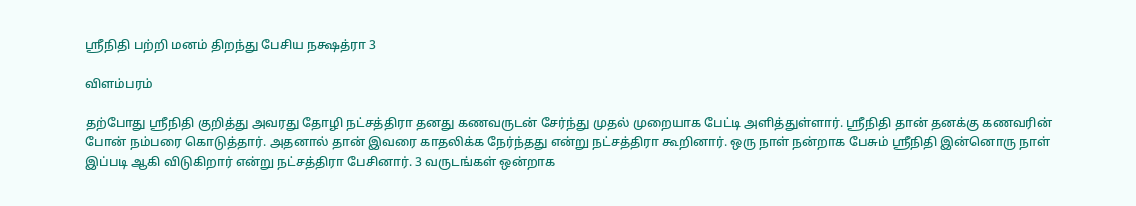ஸ்ரீநிதி பற்றி மனம் திறந்து பேசிய நக்ஷத்ரா 3

விளம்பரம்

தற்போது ஸ்ரீநிதி குறித்து அவரது தோழி நட்சத்திரா தனது கணவருடன் சேர்ந்து முதல் முறையாக பேட்டி அளித்துள்ளார். ஸ்ரீநிதி தான் தனக்கு கணவரின் போன் நம்பரை கொடுத்தார். அதனால் தான் இவரை காதலிக்க நேர்ந்தது என்று நட்சத்திரா கூறினார். ஒரு நாள் நன்றாக பேசும் ஸ்ரீநிதி இன்னொரு நாள் இப்படி ஆகி விடுகிறார் என்று நட்சத்திரா பேசினார். 3 வருடங்கள் ஒன்றாக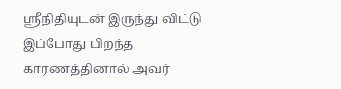ஸ்ரீநிதியுடன் இருந்து விட்டு இப்போது பிறந்த காரணத்தினால் அவர்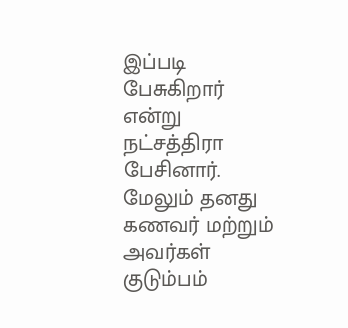இப்படி பேசுகிறார் என்று நட்சத்திரா பேசினார். மேலும் தனது கணவர் மற்றும் அவர்கள் குடும்பம்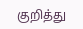குறித்து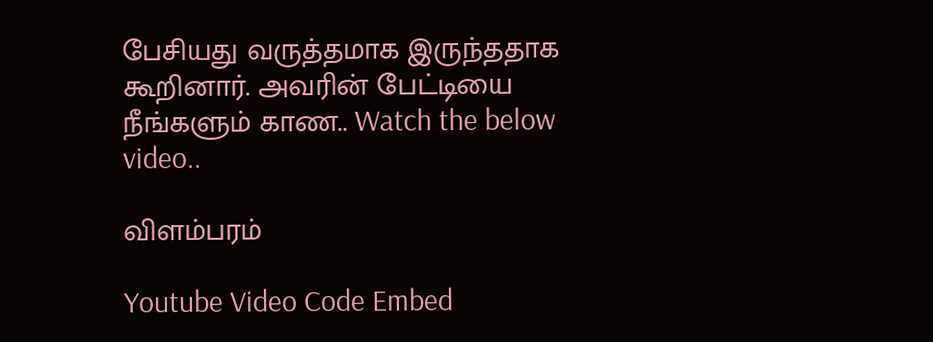பேசியது வருத்தமாக இருந்ததாக கூறினார். அவரின் பேட்டியை நீங்களும் காண.. Watch the below video..

விளம்பரம்

Youtube Video Code Embed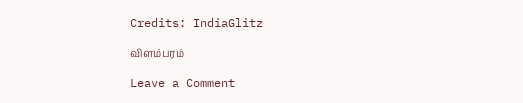Credits: IndiaGlitz

விளம்பரம்

Leave a Comment